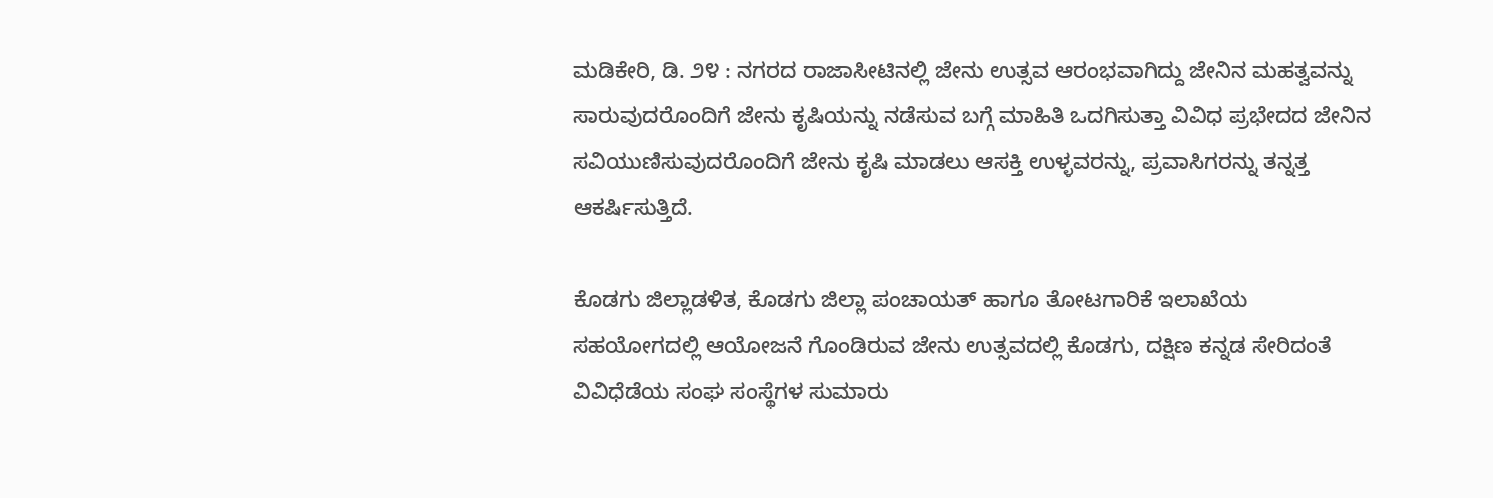ಮಡಿಕೇರಿ, ಡಿ. ೨೪ : ನಗರದ ರಾಜಾಸೀಟಿನಲ್ಲಿ ಜೇನು ಉತ್ಸವ ಆರಂಭವಾಗಿದ್ದು ಜೇನಿನ ಮಹತ್ವವನ್ನು ಸಾರುವುದರೊಂದಿಗೆ ಜೇನು ಕೃಷಿಯನ್ನು ನಡೆಸುವ ಬಗ್ಗೆ ಮಾಹಿತಿ ಒದಗಿಸುತ್ತಾ ವಿವಿಧ ಪ್ರಭೇದದ ಜೇನಿನ ಸವಿಯುಣಿಸುವುದರೊಂದಿಗೆ ಜೇನು ಕೃಷಿ ಮಾಡಲು ಆಸಕ್ತಿ ಉಳ್ಳವರನ್ನು, ಪ್ರವಾಸಿಗರನ್ನು ತನ್ನತ್ತ ಆಕರ್ಷಿಸುತ್ತಿದೆ.

ಕೊಡಗು ಜಿಲ್ಲಾಡಳಿತ, ಕೊಡಗು ಜಿಲ್ಲಾ ಪಂಚಾಯತ್ ಹಾಗೂ ತೋಟಗಾರಿಕೆ ಇಲಾಖೆಯ ಸಹಯೋಗದಲ್ಲಿ ಆಯೋಜನೆ ಗೊಂಡಿರುವ ಜೇನು ಉತ್ಸವದಲ್ಲಿ ಕೊಡಗು, ದಕ್ಷಿಣ ಕನ್ನಡ ಸೇರಿದಂತೆ ವಿವಿಧೆಡೆಯ ಸಂಘ ಸಂಸ್ಥೆಗಳ ಸುಮಾರು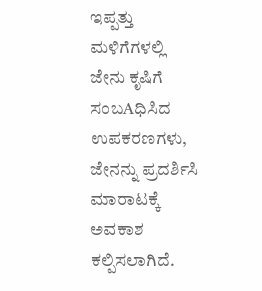ಇಪ್ಪತ್ತು ಮಳಿಗೆಗಳಲ್ಲಿ ಜೇನು ಕೃಷಿಗೆ ಸಂಬAಧಿಸಿದ ಉಪಕರಣಗಳು, ಜೇನನ್ನು ಪ್ರದರ್ಶಿಸಿ ಮಾರಾಟಕ್ಕೆ ಅವಕಾಶ ಕಲ್ಪಿಸಲಾಗಿದೆ.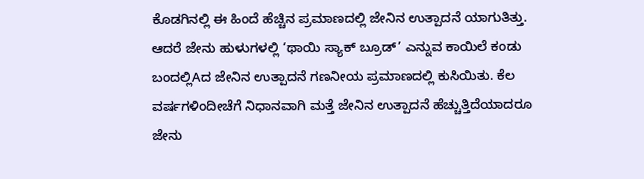ಕೊಡಗಿನಲ್ಲಿ ಈ ಹಿಂದೆ ಹೆಚ್ಚಿನ ಪ್ರಮಾಣದಲ್ಲಿ ಜೇನಿನ ಉತ್ಪಾದನೆ ಯಾಗುತಿತ್ತು. ಆದರೆ ಜೇನು ಹುಳುಗಳಲ್ಲಿ ‘ಥಾಯಿ ಸ್ಯಾಕ್ ಬ್ರೂಡ್’ ಎನ್ನುವ ಕಾಯಿಲೆ ಕಂಡು ಬಂದಲ್ಲಿAದ ಜೇನಿನ ಉತ್ಪಾದನೆ ಗಣನೀಯ ಪ್ರಮಾಣದಲ್ಲಿ ಕುಸಿಯಿತು. ಕೆಲ ವರ್ಷಗಳಿಂದೀಚೆಗೆ ನಿಧಾನವಾಗಿ ಮತ್ತೆ ಜೇನಿನ ಉತ್ಪಾದನೆ ಹೆಚ್ಚುತ್ತಿದೆಯಾದರೂ ಜೇನು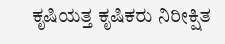ಕೃಷಿಯತ್ತ ಕೃಷಿಕರು ನಿರೀಕ್ಷಿತ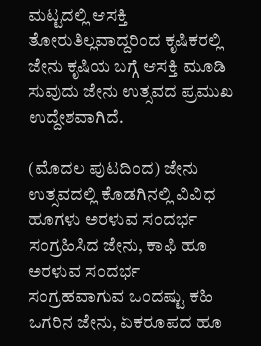ಮಟ್ಟದಲ್ಲಿ ಆಸಕ್ತಿ ತೋರುತಿಲ್ಲವಾದ್ದರಿಂದ ಕೃಷಿಕರಲ್ಲಿ ಜೇನು ಕೃಷಿಯ ಬಗ್ಗೆ ಆಸಕ್ತಿ ಮೂಡಿ ಸುವುದು ಜೇನು ಉತ್ಸವದ ಪ್ರಮುಖ ಉದ್ದೇಶವಾಗಿದೆ.

(ಮೊದಲ ಪುಟದಿಂದ) ಜೇನು ಉತ್ಸವದಲ್ಲಿ ಕೊಡಗಿನಲ್ಲಿ ವಿವಿಧ ಹೂಗಳು ಅರಳುವ ಸಂದರ್ಭ ಸಂಗ್ರಹಿಸಿದ ಜೇನು, ಕಾಫಿ ಹೂ ಅರಳುವ ಸಂದರ್ಭ ಸಂಗ್ರಹವಾಗುವ ಒಂದಷ್ಟು ಕಹಿ ಒಗರಿನ ಜೇನು, ಏಕರೂಪದ ಹೂ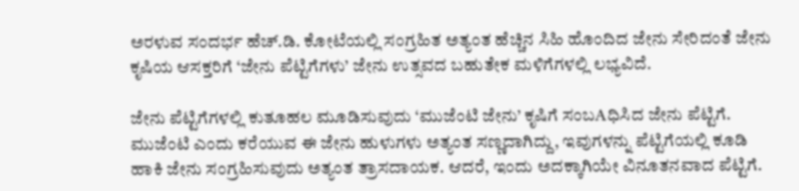ಅರಳುವ ಸಂದರ್ಭ ಹೆಚ್.ಡಿ. ಕೋಟೆಯಲ್ಲಿ ಸಂಗ್ರಹಿತ ಅತ್ಯಂತ ಹೆಚ್ಚಿನ ಸಿಹಿ ಹೊಂದಿದ ಜೇನು ಸೇರಿದಂತೆ ಜೇನು ಕೃಷಿಯ ಆಸಕ್ತರಿಗೆ ‘ಜೇನು ಪೆಟ್ಟಿಗೆಗಳು’ ಜೇನು ಉತ್ಸವದ ಬಹುತೇಕ ಮಳಿಗೆಗಳಲ್ಲಿ ಲಭ್ಯವಿದೆ.

ಜೇನು ಪೆಟ್ಟಿಗೆಗಳಲ್ಲಿ ಕುತೂಹಲ ಮೂಡಿಸುವುದು ‘ಮುಜೆಂಟಿ ಜೇನು’ ಕೃಷಿಗೆ ಸಂಬAಧಿಸಿದ ಜೇನು ಪೆಟ್ಟಿಗೆ. ಮುಜೆಂಟಿ ಎಂದು ಕರೆಯುವ ಈ ಜೇನು ಹುಳುಗಳು ಅತ್ಯಂತ ಸಣ್ಣದಾಗಿದ್ದು, ಇವುಗಳನ್ನು ಪೆಟ್ಟಿಗೆಯಲ್ಲಿ ಕೂಡಿ ಹಾಕಿ ಜೇನು ಸಂಗ್ರಹಿಸುವುದು ಅತ್ಯಂತ ತ್ರಾಸದಾಯಕ. ಆದರೆ, ಇಂದು ಅದಕ್ಕಾಗಿಯೇ ವಿನೂತನವಾದ ಪೆಟ್ಟಿಗೆ.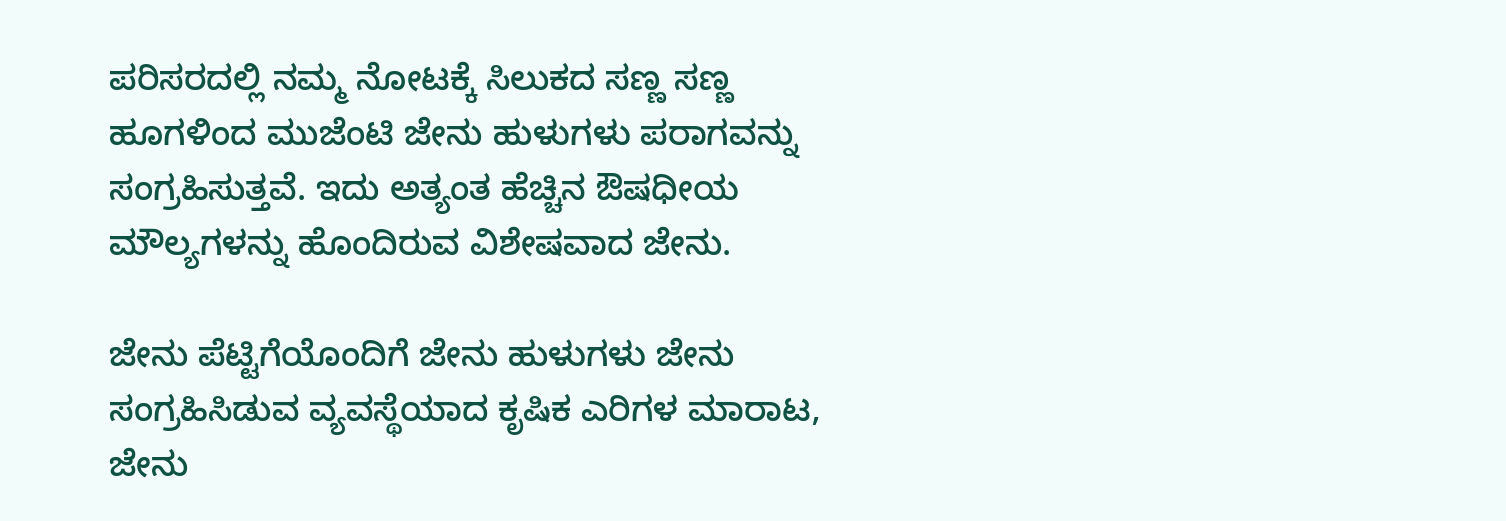ಪರಿಸರದಲ್ಲಿ ನಮ್ಮ ನೋಟಕ್ಕೆ ಸಿಲುಕದ ಸಣ್ಣ ಸಣ್ಣ ಹೂಗಳಿಂದ ಮುಜೆಂಟಿ ಜೇನು ಹುಳುಗಳು ಪರಾಗವನ್ನು ಸಂಗ್ರಹಿಸುತ್ತವೆ. ಇದು ಅತ್ಯಂತ ಹೆಚ್ಚಿನ ಔಷಧೀಯ ಮೌಲ್ಯಗಳನ್ನು ಹೊಂದಿರುವ ವಿಶೇಷವಾದ ಜೇನು.

ಜೇನು ಪೆಟ್ಟಿಗೆಯೊಂದಿಗೆ ಜೇನು ಹುಳುಗಳು ಜೇನು ಸಂಗ್ರಹಿಸಿಡುವ ವ್ಯವಸ್ಥೆಯಾದ ಕೃಷಿಕ ಎರಿಗಳ ಮಾರಾಟ, ಜೇನು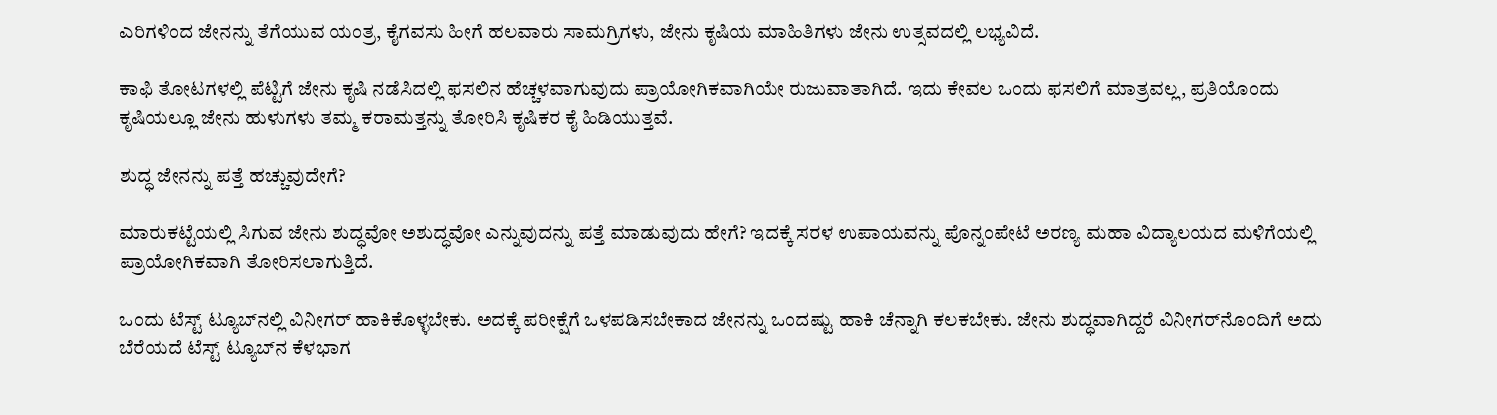ಎರಿಗಳಿಂದ ಜೇನನ್ನು ತೆಗೆಯುವ ಯಂತ್ರ, ಕೈಗವಸು ಹೀಗೆ ಹಲವಾರು ಸಾಮಗ್ರಿಗಳು, ಜೇನು ಕೃಷಿಯ ಮಾಹಿತಿಗಳು ಜೇನು ಉತ್ಸವದಲ್ಲಿ ಲಭ್ಯವಿದೆ.

ಕಾಫಿ ತೋಟಗಳಲ್ಲಿ ಪೆಟ್ಟಿಗೆ ಜೇನು ಕೃಷಿ ನಡೆಸಿದಲ್ಲಿ ಫಸಲಿನ ಹೆಚ್ಚಳವಾಗುವುದು ಪ್ರಾಯೋಗಿಕವಾಗಿಯೇ ರುಜುವಾತಾಗಿದೆ. ಇದು ಕೇವಲ ಒಂದು ಫಸಲಿಗೆ ಮಾತ್ರವಲ್ಲ, ಪ್ರತಿಯೊಂದು ಕೃಷಿಯಲ್ಲೂ ಜೇನು ಹುಳುಗಳು ತಮ್ಮ ಕರಾಮತ್ತನ್ನು ತೋರಿಸಿ ಕೃಷಿಕರ ಕೈ ಹಿಡಿಯುತ್ತವೆ.

ಶುದ್ಧ ಜೇನನ್ನು ಪತ್ತೆ ಹಚ್ಚುವುದೇಗೆ?

ಮಾರುಕಟ್ಟೆಯಲ್ಲಿ ಸಿಗುವ ಜೇನು ಶುದ್ಧವೋ ಅಶುದ್ಧವೋ ಎನ್ನುವುದನ್ನು ಪತ್ತೆ ಮಾಡುವುದು ಹೇಗೆ? ಇದಕ್ಕೆ ಸರಳ ಉಪಾಯವನ್ನು ಪೊನ್ನಂಪೇಟೆ ಅರಣ್ಯ ಮಹಾ ವಿದ್ಯಾಲಯದ ಮಳಿಗೆಯಲ್ಲಿ ಪ್ರಾಯೋಗಿಕವಾಗಿ ತೋರಿಸಲಾಗುತ್ತಿದೆ.

ಒಂದು ಟೆಸ್ಟ್ ಟ್ಯೂಬ್‌ನಲ್ಲಿ ವಿನೀಗರ್ ಹಾಕಿಕೊಳ್ಳಬೇಕು. ಅದಕ್ಕೆ ಪರೀಕ್ಷೆಗೆ ಒಳಪಡಿಸಬೇಕಾದ ಜೇನನ್ನು ಒಂದಷ್ಟು ಹಾಕಿ ಚೆನ್ನಾಗಿ ಕಲಕಬೇಕು. ಜೇನು ಶುದ್ಧವಾಗಿದ್ದರೆ ವಿನೀಗರ್‌ನೊಂದಿಗೆ ಅದು ಬೆರೆಯದೆ ಟೆಸ್ಟ್ ಟ್ಯೂಬ್‌ನ ಕೆಳಭಾಗ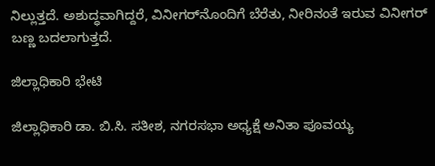ನಿಲ್ಲುತ್ತದೆ. ಅಶುದ್ಧವಾಗಿದ್ದರೆ, ವಿನೀಗರ್‌ನೊಂದಿಗೆ ಬೆರೆತು, ನೀರಿನಂತೆ ಇರುವ ವಿನೀಗರ್ ಬಣ್ಣ ಬದಲಾಗುತ್ತದೆ.

ಜಿಲ್ಲಾಧಿಕಾರಿ ಭೇಟಿ

ಜಿಲ್ಲಾಧಿಕಾರಿ ಡಾ. ಬಿ.ಸಿ. ಸತೀಶ, ನಗರಸಭಾ ಅಧ್ಯಕ್ಷೆ ಅನಿತಾ ಪೂವಯ್ಯ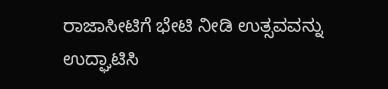ರಾಜಾಸೀಟಿಗೆ ಭೇಟಿ ನೀಡಿ ಉತ್ಸವವನ್ನು ಉದ್ಘಾಟಿಸಿ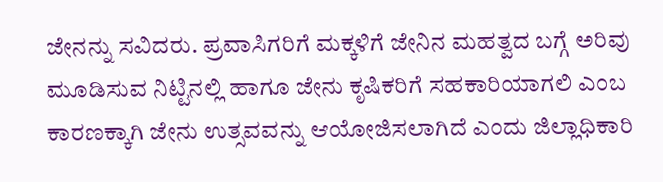ಜೇನನ್ನು ಸವಿದರು. ಪ್ರವಾಸಿಗರಿಗೆ ಮಕ್ಕಳಿಗೆ ಜೇನಿನ ಮಹತ್ವದ ಬಗ್ಗೆ ಅರಿವು ಮೂಡಿಸುವ ನಿಟ್ಟಿನಲ್ಲಿ ಹಾಗೂ ಜೇನು ಕೃಷಿಕರಿಗೆ ಸಹಕಾರಿಯಾಗಲಿ ಎಂಬ ಕಾರಣಕ್ಕಾಗಿ ಜೇನು ಉತ್ಸವವನ್ನು ಆಯೋಜಿಸಲಾಗಿದೆ ಎಂದು ಜಿಲ್ಲಾಧಿಕಾರಿ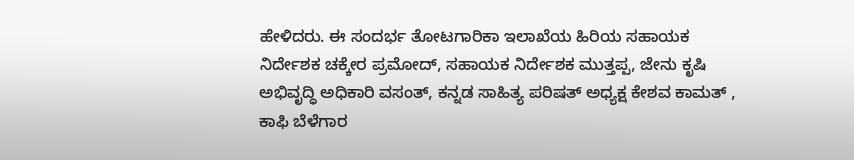ಹೇಳಿದರು. ಈ ಸಂದರ್ಭ ತೋಟಗಾರಿಕಾ ಇಲಾಖೆಯ ಹಿರಿಯ ಸಹಾಯಕ ನಿರ್ದೇಶಕ ಚಕ್ಕೇರ ಪ್ರಮೋದ್, ಸಹಾಯಕ ನಿರ್ದೇಶಕ ಮುತ್ತಪ್ಪ, ಜೇನು ಕೃಷಿ ಅಭಿವೃದ್ಧಿ ಅಧಿಕಾರಿ ವಸಂತ್, ಕನ್ನಡ ಸಾಹಿತ್ಯ ಪರಿಷತ್ ಅಧ್ಯಕ್ಷ ಕೇಶವ ಕಾಮತ್ , ಕಾಫಿ ಬೆಳೆಗಾರ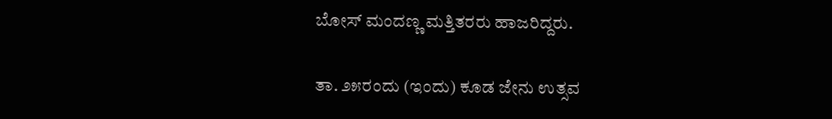ಬೋಸ್ ಮಂದಣ್ಣ ಮತ್ತಿತರರು ಹಾಜರಿದ್ದರು.

ತಾ. ೨೫ರಂದು (ಇಂದು) ಕೂಡ ಜೇನು ಉತ್ಸವ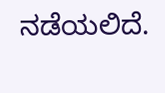ನಡೆಯಲಿದೆ.